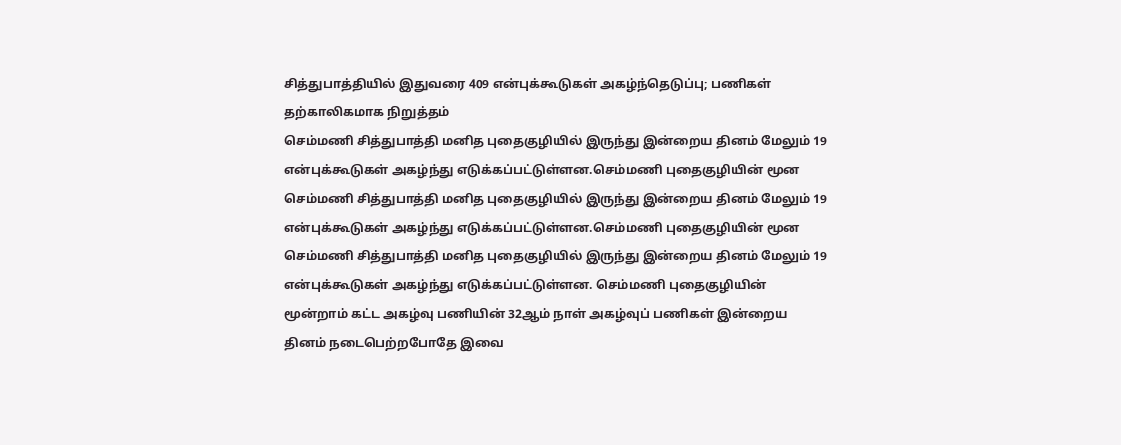சித்துபாத்தியில் இதுவரை 409 என்புக்கூடுகள் அகழ்ந்தெடுப்பு; பணிகள் தற்காலிகமாக நிறுத்தம்
செம்மணி சித்துபாத்தி மனித புதைகுழியில் இருந்து இன்றைய தினம் மேலும் 19 என்புக்கூடுகள் அகழ்ந்து எடுக்கப்பட்டுள்ளன.செம்மணி புதைகுழியின் மூன
செம்மணி சித்துபாத்தி மனித புதைகுழியில் இருந்து இன்றைய தினம் மேலும் 19 என்புக்கூடுகள் அகழ்ந்து எடுக்கப்பட்டுள்ளன.செம்மணி புதைகுழியின் மூன
செம்மணி சித்துபாத்தி மனித புதைகுழியில் இருந்து இன்றைய தினம் மேலும் 19 என்புக்கூடுகள் அகழ்ந்து எடுக்கப்பட்டுள்ளன. செம்மணி புதைகுழியின் மூன்றாம் கட்ட அகழ்வு பணியின் 32ஆம் நாள் அகழ்வுப் பணிகள் இன்றைய தினம் நடைபெற்றபோதே இவை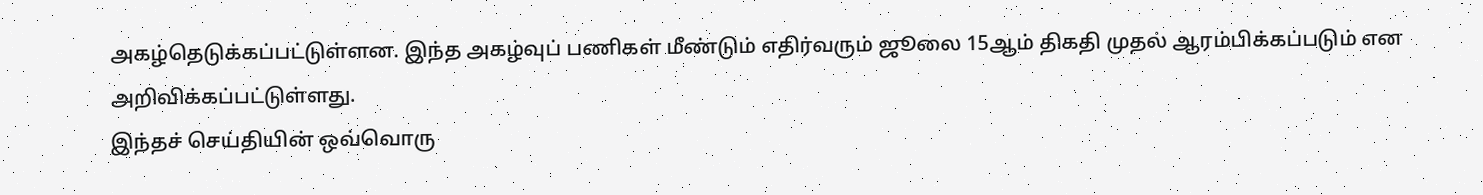அகழ்தெடுக்கப்பட்டுள்ளன. இந்த அகழ்வுப் பணிகள் மீண்டும் எதிர்வரும் ஜூலை 15ஆம் திகதி முதல் ஆரம்பிக்கப்படும் என அறிவிக்கப்பட்டுள்ளது.
இந்தச் செய்தியின் ஒவ்வொரு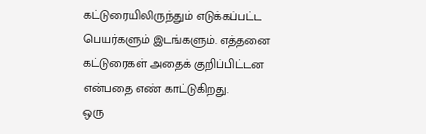கட்டுரையிலிருந்தும் எடுக்கப்பட்ட பெயர்களும் இடங்களும். எத்தனை கட்டுரைகள் அதைக் குறிப்பிட்டன என்பதை எண் காட்டுகிறது.
ஒரு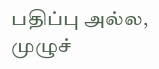பதிப்பு அல்ல, முழுச்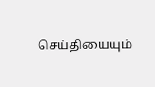செய்தியையும்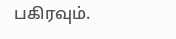பகிரவும்.